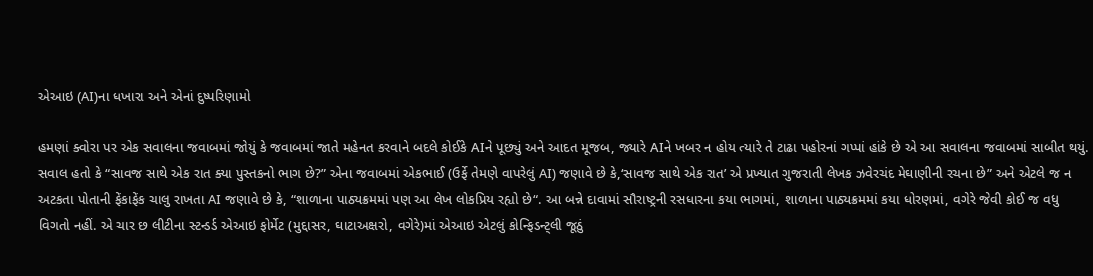એઆઇ (AI)ના ધખારા અને એનાં દુષ્પરિણામો

હમણાં ક્વોરા પર એક સવાલના જવાબમાં જોયું કે જવાબમાં જાતે મહેનત કરવાને બદલે કોઈકે AIને પૂછ્યું અને આદત મૂજબ, જ્યારે AIને ખબર ન હોય ત્યારે તે ટાઢા પહોરનાં ગપ્પાં હાંકે છે એ આ સવાલના જવાબમાં સાબીત થયું. સવાલ હતો કે “સાવજ સાથે એક રાત ક્યા પુસ્તકનો ભાગ છે?” એના જવાબમાં એકભાઈ (ઉર્ફે તેમણે વાપરેલું AI) જણાવે છે કે,‘સાવજ સાથે એક રાત’ એ પ્રખ્યાત ગુજરાતી લેખક ઝવેરચંદ મેઘાણીની રચના છે” અને એટલે જ ન અટકતા પોતાની ફેંકાફેંક ચાલુ રાખતા AI જણાવે છે કે, “શાળાના પાઠ્યક્રમમાં પણ આ લેખ લોકપ્રિય રહ્યો છે“. આ બન્ને દાવામાં સૌરાષ્ટ્રની રસધારના કયા ભાગમાં, શાળાના પાઠ્યક્રમમાં કયા ધોરણમાં, વગેરે જેવી કોઈ જ વધુ વિગતો નહીં. એ ચાર છ લીટીના સ્ટન્ડર્ડ એઆઇ ફોર્મેટ (મુદ્દાસર, ઘાટાઅક્ષરો, વગેરે)માં એઆઇ એટલું કોન્ફિડન્ટ્લી જૂઠું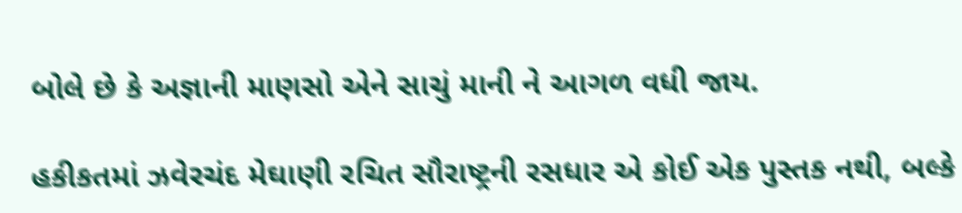બોલે છે કે અજ્ઞાની માણસો એને સાચું માની ને આગળ વધી જાય.

હકીકતમાં ઝવેરચંદ મેઘાણી રચિત સૌરાષ્ટ્રની રસધાર એ કોઈ એક પુસ્તક નથી, બલ્કે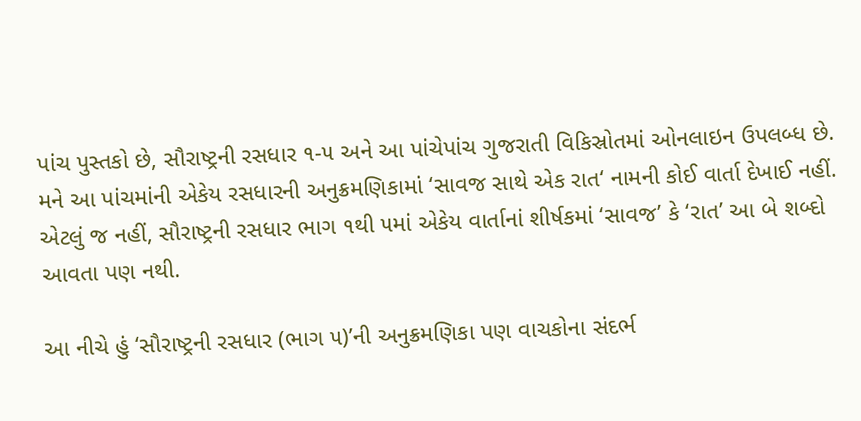પાંચ પુસ્તકો છે, સૌરાષ્ટ્રની રસધાર ૧-૫ અને આ પાંચેપાંચ ગુજરાતી વિકિસ્રોતમાં ઓનલાઇન ઉપલબ્ધ છે. મને આ પાંચમાંની એકેય રસધારની અનુક્રમણિકામાં ‘સાવજ સાથે એક રાત‘ નામની કોઈ વાર્તા દેખાઈ નહીં. એટલું જ નહીં, સૌરાષ્ટ્રની રસધાર ભાગ ૧થી ૫માં એકેય વાર્તાનાં શીર્ષકમાં ‘સાવજ’ કે ‘રાત’ આ બે શબ્દો આવતા પણ નથી.

આ નીચે હું ‘સૌરાષ્ટ્રની રસધાર (ભાગ ૫)’ની અનુક્રમણિકા પણ વાચકોના સંદર્ભ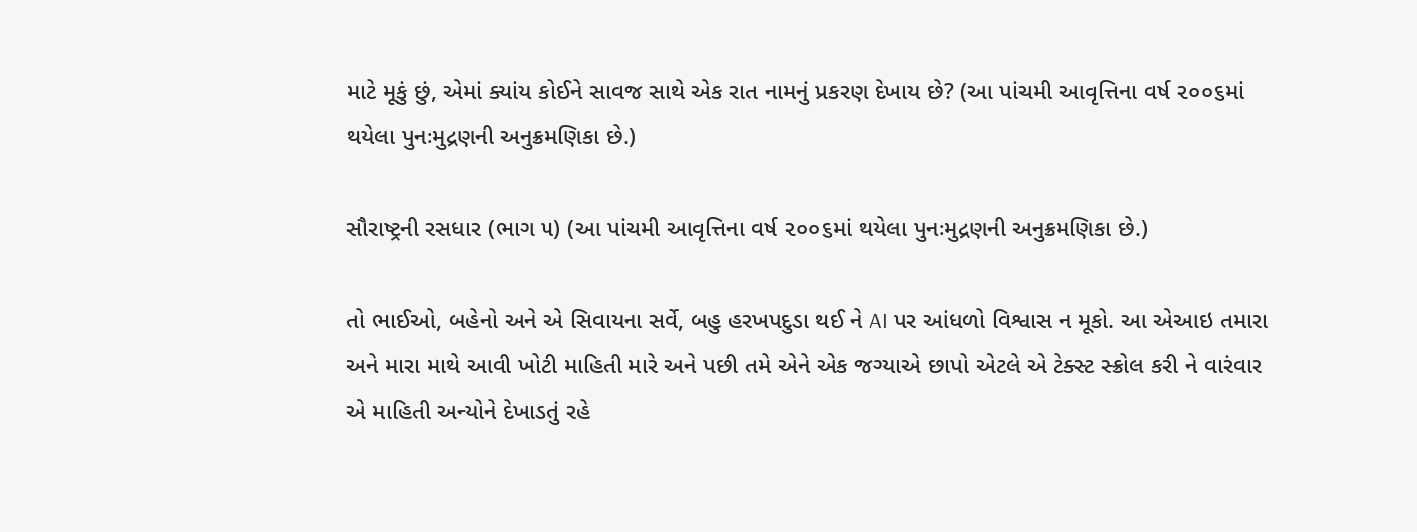માટે મૂકું છું, એમાં ક્યાંય કોઈને સાવજ સાથે એક રાત નામનું પ્રકરણ દેખાય છે? (આ પાંચમી આવૃત્તિના વર્ષ ૨૦૦૬માં થયેલા પુનઃમુદ્રણની અનુક્રમણિકા છે.)

સૌરાષ્ટ્રની રસધાર (ભાગ ૫) (આ પાંચમી આવૃત્તિના વર્ષ ૨૦૦૬માં થયેલા પુનઃમુદ્રણની અનુક્રમણિકા છે.)

તો ભાઈઓ, બહેનો અને એ સિવાયના સર્વે, બહુ હરખપદુડા થઈ ને AI પર આંધળો વિશ્વાસ ન મૂકો. આ એઆઇ તમારા અને મારા માથે આવી ખોટી માહિતી મારે અને પછી તમે એને એક જગ્યાએ છાપો એટલે એ ટેક્સ્ટ સ્ક્રોલ કરી ને વારંવાર એ માહિતી અન્યોને દેખાડતું રહે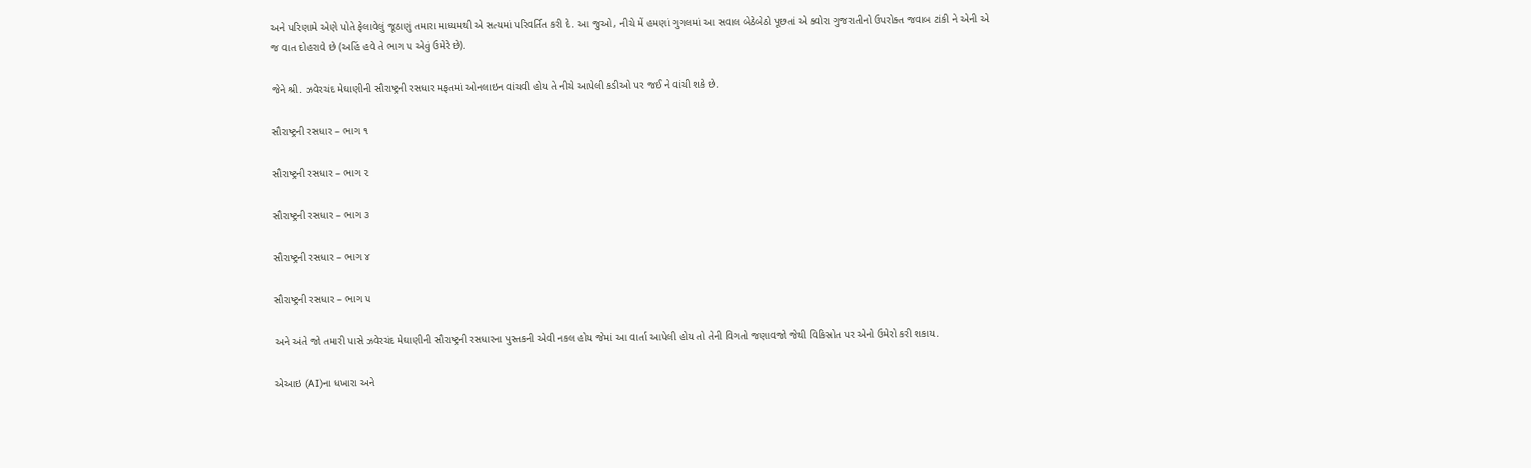અને પરિણામે એણે પોતે ફેલાવેલું જૂઠાણું તમારા માધ્યમથી એ સત્યમાં પરિવર્તિત કરી દે. આ જુઓ, નીચે મેં હમણાં ગુગલમાં આ સવાલ બેઠેબેઠો પૂછતાં એ ક્વોરા ગુજરાતીનો ઉપરોક્ત જવાબ ટાંકી ને એની એ જ વાત દોહરાવે છે (અહિં હવે તે ભાગ ૫ એવું ઉમેરે છે).

જેને શ્રી. ઝવેરચંદ મેઘાણીની સૌરાષ્ટ્રની રસધાર મફતમાં ઓનલાઇન વાંચવી હોય તે નીચે આપેલી કડીઓ પર જઈ ને વાંચી શકે છે.

સૌરાષ્ટ્રની રસધાર – ભાગ ૧

સૌરાષ્ટ્રની રસધાર – ભાગ ૨

સૌરાષ્ટ્રની રસધાર – ભાગ ૩

સૌરાષ્ટ્રની રસધાર – ભાગ ૪

સૌરાષ્ટ્રની રસધાર – ભાગ ૫

અને અંતે જો તમારી પાસે ઝવેરચંદ મેઘાણીની સૌરાષ્ટ્રની રસધારના પુસ્તકની એવી નકલ હોય જેમાં આ વાર્તા આપેલી હોય તો તેની વિગતો જણાવજો જેથી વિકિસ્રોત પર એનો ઉમેરો કરી શકાય.

એઆઇ (AI)ના ધખારા અને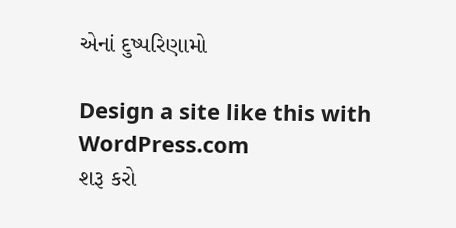એનાં દુષ્પરિણામો

Design a site like this with WordPress.com
શરૂ કરો